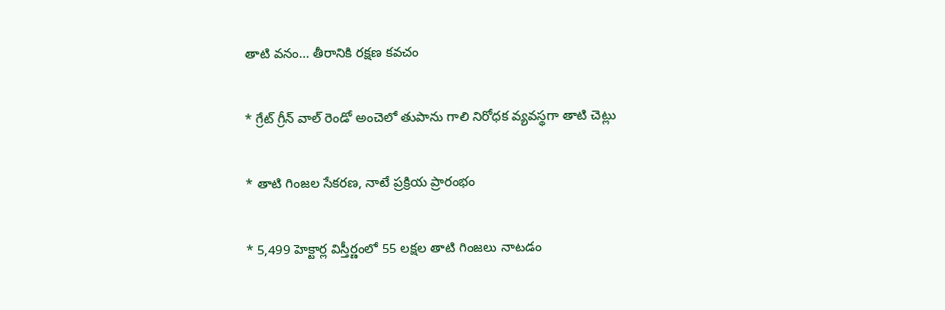తాటి వనం… తీరానికి రక్షణ కవచం

* గ్రేట్ గ్రీన్ వాల్ రెండో అంచెలో తుపాను గాలి నిరోధక వ్యవస్థగా తాటి చెట్లు

* తాటి గింజల సేకరణ, నాటే ప్రక్రియ ప్రారంభం

* 5,499 హెక్టార్ల విస్తీర్ణంలో 55 లక్షల తాటి గింజలు నాటడం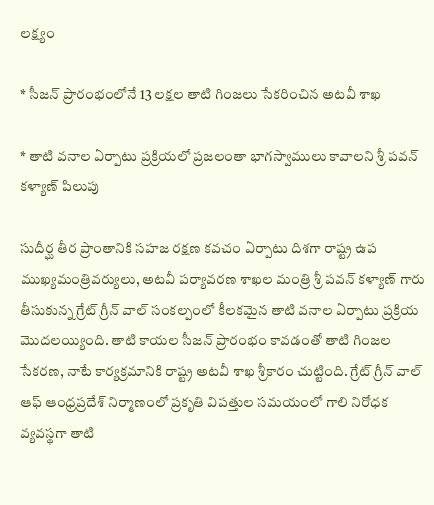లక్ష్యం

* సీజన్ ప్రారంభంలోనే 13 లక్షల తాటి గింజలు సేకరించిన అటవీ శాఖ

* తాటి వనాల ఏర్పాటు ప్రక్రియలో ప్రజలంతా భాగస్వాములు కావాలని శ్రీ పవన్ కళ్యాణ్ పిలుపు

సుదీర్ఘ తీర ప్రాంతానికి సహజ రక్షణ కవచం ఏర్పాటు దిశగా రాష్ట్ర ఉప ముఖ్యమంత్రివర్యులు, అటవీ పర్యావరణ శాఖల మంత్రి శ్రీ పవన్ కళ్యాణ్ గారు తీసుకున్న గ్రేట్ గ్రీన్ వాల్ సంకల్పంలో కీలకమైన తాటి వనాల ఏర్పాటు ప్రక్రియ మొదలయ్యింది. తాటి కాయల సీజన్ ప్రారంభం కావడంతో తాటి గింజల సేకరణ, నాటే కార్యక్రమానికి రాష్ట్ర అటవీ శాఖ శ్రీకారం చుట్టింది. గ్రేట్ గ్రీన్ వాల్ ఆఫ్ ఆంధ్రప్రదేశ్ నిర్మాణంలో ప్రకృతి విపత్తుల సమయంలో గాలి నిరోధక వ్యవస్థగా తాటి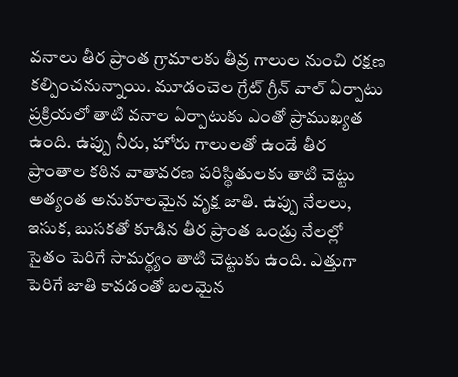వనాలు తీర ప్రాంత గ్రామాలకు తీవ్ర గాలుల నుంచి రక్షణ కల్పించనున్నాయి. మూడంచెల గ్రేట్ గ్రీన్ వాల్ ఏర్పాటు ప్రక్రియలో తాటి వనాల ఏర్పాటుకు ఎంతో ప్రాముఖ్యత ఉంది. ఉప్పు నీరు, హోరు గాలులతో ఉండే తీర ప్రాంతాల కఠిన వాతావరణ పరిస్థితులకు తాటి చెట్టు అత్యంత అనుకూలమైన వృక్ష జాతి. ఉప్పు నేలలు, ఇసుక, బుసకతో కూడిన తీర ప్రాంత ఒండ్రు నేలల్లో సైతం పెరిగే సామర్థ్యం తాటి చెట్టుకు ఉంది. ఎత్తుగా పెరిగే జాతి కావడంతో బలమైన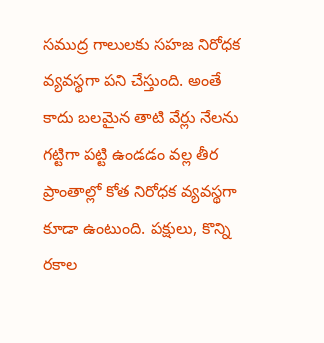సముద్ర గాలులకు సహజ నిరోధక వ్యవస్థగా పని చేస్తుంది. అంతే కాదు బలమైన తాటి వేర్లు నేలను గట్టిగా పట్టి ఉండడం వల్ల తీర ప్రాంతాల్లో కోత నిరోధక వ్యవస్థగా కూడా ఉంటుంది. పక్షులు, కొన్ని రకాల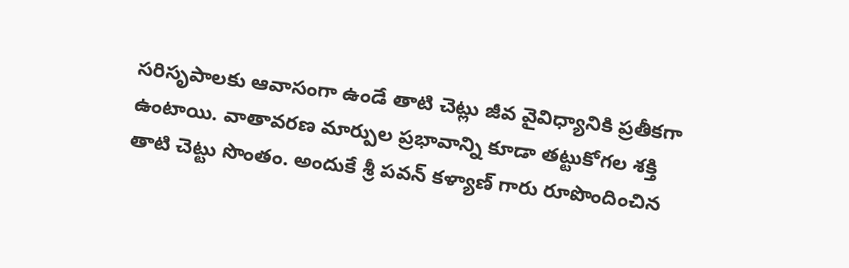సరిసృపాలకు ఆవాసంగా ఉండే తాటి చెట్లు జీవ వైవిధ్యానికి ప్రతీకగా ఉంటాయి. వాతావరణ మార్పుల ప్రభావాన్ని కూడా తట్టుకోగల శక్తి తాటి చెట్టు సొంతం. అందుకే శ్రీ పవన్ కళ్యాణ్ గారు రూపొందించిన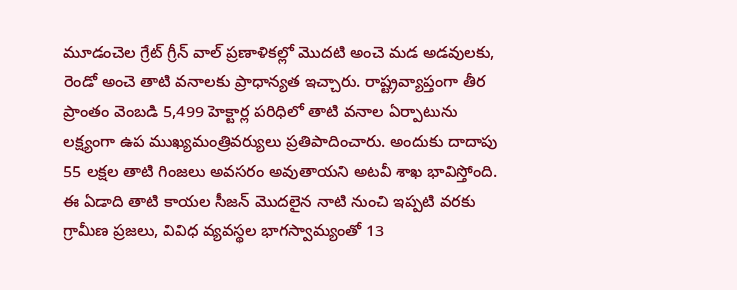మూడంచెల గ్రేట్ గ్రీన్ వాల్ ప్రణాళికల్లో మొదటి అంచె మడ అడవులకు, రెండో అంచె తాటి వనాలకు ప్రాధాన్యత ఇచ్చారు. రాష్ట్రవ్యాప్తంగా తీర ప్రాంతం వెంబడి 5,499 హెక్టార్ల పరిధిలో తాటి వనాల ఏర్పాటును లక్ష్యంగా ఉప ముఖ్యమంత్రివర్యులు ప్రతిపాదించారు. అందుకు దాదాపు 55 లక్షల తాటి గింజలు అవసరం అవుతాయని అటవీ శాఖ భావిస్తోంది. ఈ ఏడాది తాటి కాయల సీజన్ మొదలైన నాటి నుంచి ఇప్పటి వరకు గ్రామీణ ప్రజలు, వివిధ వ్యవస్థల భాగస్వామ్యంతో 13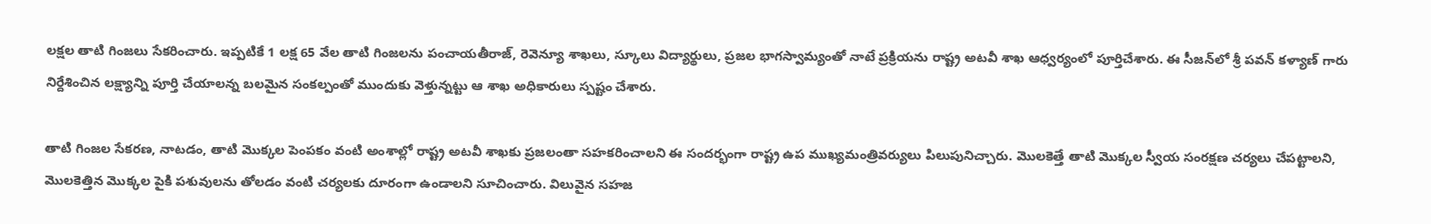లక్షల తాటి గింజలు సేకరించారు. ఇప్పటికే 1 లక్ష 65 వేల తాటి గింజలను పంచాయతీరాజ్, రెవెన్యూ శాఖలు, స్కూలు విద్యార్థులు, ప్రజల భాగస్వామ్యంతో నాటే ప్రక్రియను రాష్ట్ర అటవీ శాఖ ఆధ్వర్యంలో పూర్తిచేశారు. ఈ సీజన్‌లో శ్రీ పవన్ కళ్యాణ్ గారు నిర్దేశించిన లక్ష్యాన్ని పూర్తి చేయాలన్న బలమైన సంకల్పంతో ముందుకు వెళ్తున్నట్టు ఆ శాఖ అధికారులు స్పష్టం చేశారు.

తాటి గింజల సేకరణ, నాటడం, తాటి మొక్కల పెంపకం వంటి అంశాల్లో రాష్ట్ర అటవీ శాఖకు ప్రజలంతా సహకరించాలని ఈ సందర్భంగా రాష్ట్ర ఉప ముఖ్యమంత్రివర్యులు పిలుపునిచ్చారు. మొలకెత్తే తాటి మొక్కల స్వీయ సంరక్షణ చర్యలు చేపట్టాలని, మొలకెత్తిన మొక్కల పైకి పశువులను తోలడం వంటి చర్యలకు దూరంగా ఉండాలని సూచించారు. విలువైన సహజ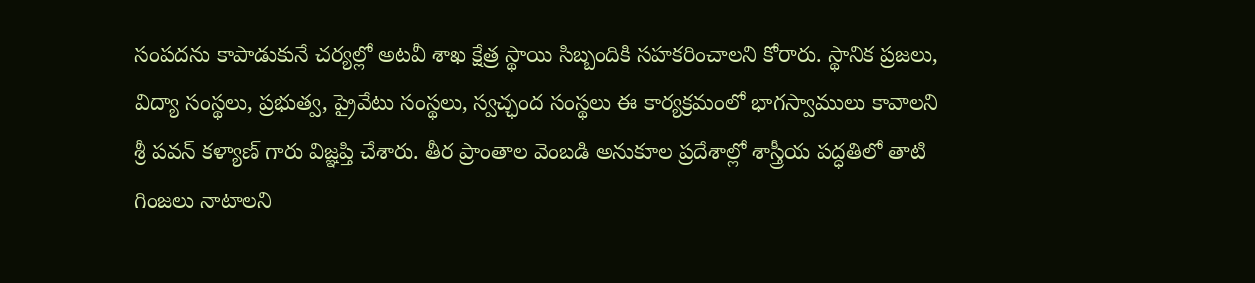సంపదను కాపాడుకునే చర్యల్లో అటవీ శాఖ క్షేత్ర స్థాయి సిబ్బందికి సహకరించాలని కోరారు. స్థానిక ప్రజలు, విద్యా సంస్థలు, ప్రభుత్వ, ప్రైవేటు సంస్థలు, స్వచ్ఛంద సంస్థలు ఈ కార్యక్రమంలో భాగస్వాములు కావాలని శ్రీ పవన్ కళ్యాణ్ గారు విజ్ఞప్తి చేశారు. తీర ప్రాంతాల వెంబడి అనుకూల ప్రదేశాల్లో శాస్త్రీయ పద్ధతిలో తాటి గింజలు నాటాలని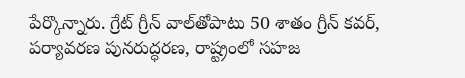పేర్కొన్నారు. గ్రేట్ గ్రీన్ వాల్‌తోపాటు 50 శాతం గ్రీన్ కవర్, పర్యావరణ పునరుద్ధరణ, రాష్ట్రంలో సహజ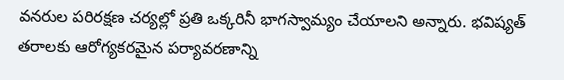వనరుల పరిరక్షణ చర్యల్లో ప్రతి ఒక్కరినీ భాగస్వామ్యం చేయాలని అన్నారు. భవిష్యత్ తరాలకు ఆరోగ్యకరమైన పర్యావరణాన్ని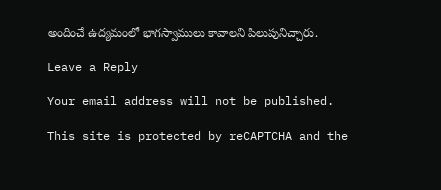అందించే ఉద్యమంలో భాగస్వాములు కావాలని పిలుపునిచ్చారు.

Leave a Reply

Your email address will not be published.

This site is protected by reCAPTCHA and the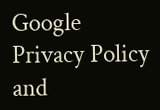Google Privacy Policy and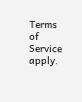Terms of Service apply.